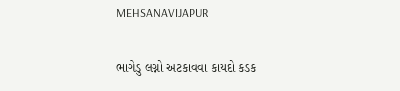MEHSANAVIJAPUR

ભાગેડુ લગ્નો અટકાવવા કાયદો કડક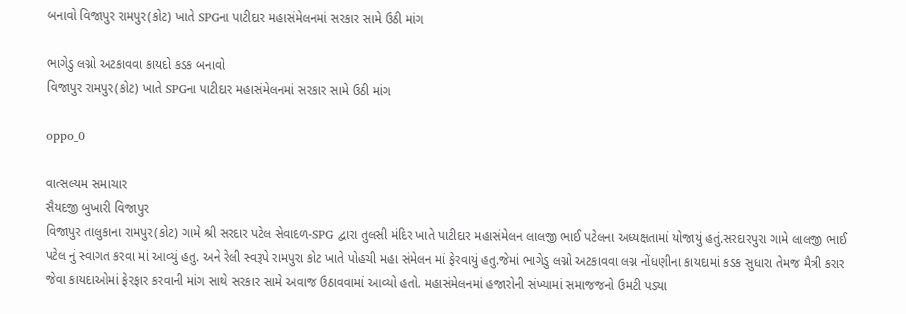બનાવો વિજાપુર રામપુર(કોટ) ખાતે SPGના પાટીદાર મહાસંમેલનમાં સરકાર સામે ઉઠી માંગ

ભાગેડુ લગ્નો અટકાવવા કાયદો કડક બનાવો
વિજાપુર રામપુર(કોટ) ખાતે SPGના પાટીદાર મહાસંમેલનમાં સરકાર સામે ઉઠી માંગ

oppo_0

વાત્સલ્યમ સમાચાર
સૈયદજી બુખારી વિજાપુર
વિજાપુર તાલુકાના રામપુર(કોટ) ગામે શ્રી સરદાર પટેલ સેવાદળ-SPG દ્વારા તુલસી મંદિર ખાતે પાટીદાર મહાસંમેલન લાલજી ભાઈ પટેલના અધ્યક્ષતામાં યોજાયું હતું.સરદારપુરા ગામે લાલજી ભાઈ પટેલ નું સ્વાગત કરવા માં આવ્યું હતુ. અને રેલી સ્વરૂપે રામપુરા કોટ ખાતે પોહચી મહા સંમેલન માં ફેરવાયું હતુ.જેમાં ભાગેડુ લગ્નો અટકાવવા લગ્ન નોંધણીના કાયદામાં કડક સુધારા તેમજ મૈત્રી કરાર જેવા કાયદાઓમાં ફેરફાર કરવાની માંગ સાથે સરકાર સામે અવાજ ઉઠાવવામાં આવ્યો હતો. મહાસંમેલનમાં હજારોની સંખ્યામાં સમાજજનો ઉમટી પડ્યા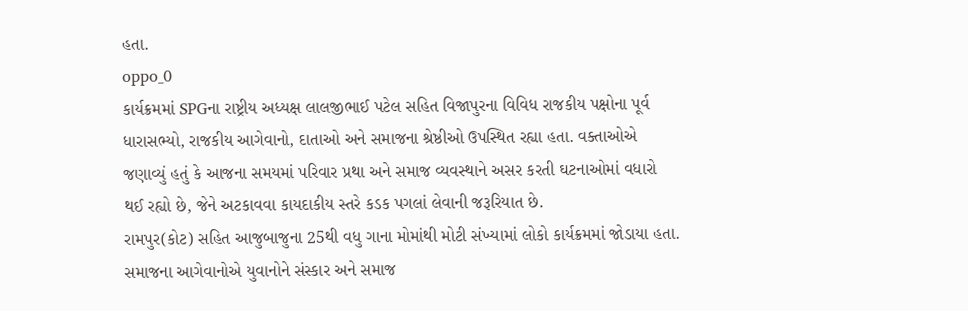હતા.
oppo_0
કાર્યક્રમમાં SPGના રાષ્ટ્રીય અધ્યક્ષ લાલજીભાઈ પટેલ સહિત વિજાપુરના વિવિધ રાજકીય પક્ષોના પૂર્વ ધારાસભ્યો, રાજકીય આગેવાનો, દાતાઓ અને સમાજના શ્રેષ્ઠીઓ ઉપસ્થિત રહ્યા હતા. વક્તાઓએ જણાવ્યું હતું કે આજના સમયમાં પરિવાર પ્રથા અને સમાજ વ્યવસ્થાને અસર કરતી ઘટનાઓમાં વધારો થઈ રહ્યો છે, જેને અટકાવવા કાયદાકીય સ્તરે કડક પગલાં લેવાની જરૂરિયાત છે.
રામપુર(કોટ) સહિત આજુબાજુના 25થી વધુ ગાના મોમાંથી મોટી સંખ્યામાં લોકો કાર્યક્રમમાં જોડાયા હતા. સમાજના આગેવાનોએ યુવાનોને સંસ્કાર અને સમાજ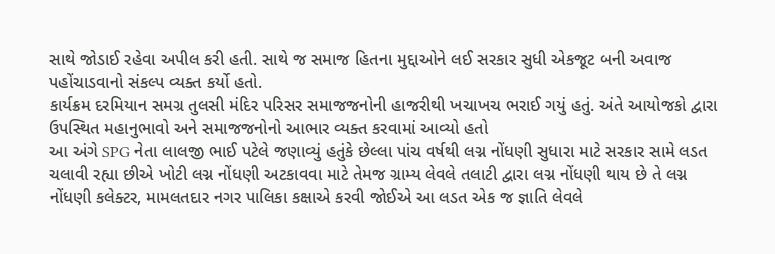સાથે જોડાઈ રહેવા અપીલ કરી હતી. સાથે જ સમાજ હિતના મુદ્દાઓને લઈ સરકાર સુધી એકજૂટ બની અવાજ પહોંચાડવાનો સંકલ્પ વ્યક્ત કર્યો હતો.
કાર્યક્રમ દરમિયાન સમગ્ર તુલસી મંદિર પરિસર સમાજજનોની હાજરીથી ખચાખચ ભરાઈ ગયું હતું. અંતે આયોજકો દ્વારા ઉપસ્થિત મહાનુભાવો અને સમાજજનોનો આભાર વ્યક્ત કરવામાં આવ્યો હતો
આ અંગે SPG નેતા લાલજી ભાઈ પટેલે જણાવ્યું હતુંકે છેલ્લા પાંચ વર્ષથી લગ્ન નોંધણી સુધારા માટે સરકાર સામે લડત ચલાવી રહ્યા છીએ ખોટી લગ્ન નોંધણી અટકાવવા માટે તેમજ ગ્રામ્ય લેવલે તલાટી દ્વારા લગ્ન નોંધણી થાય છે તે લગ્ન નોંધણી કલેક્ટર, મામલતદાર નગર પાલિકા કક્ષાએ કરવી જોઈએ આ લડત એક જ જ્ઞાતિ લેવલે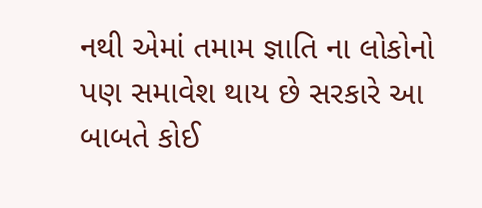નથી એમાં તમામ જ્ઞાતિ ના લોકોનો પણ સમાવેશ થાય છે સરકારે આ બાબતે કોઈ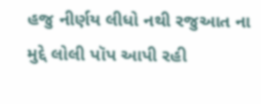હજુ નીર્ણય લીધો નથી રજુઆત ના મુદ્દે લોલી પૉપ આપી રહી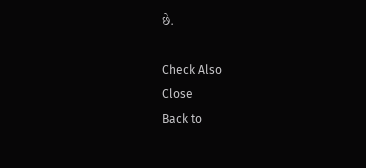છે.

Check Also
Close
Back to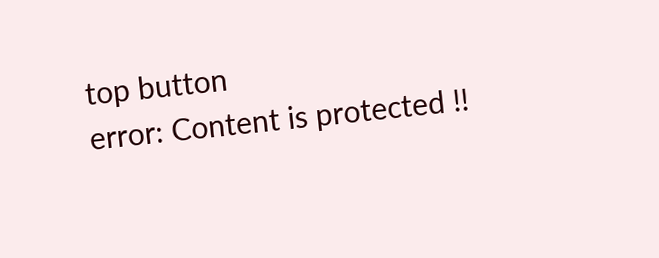top button
error: Content is protected !!